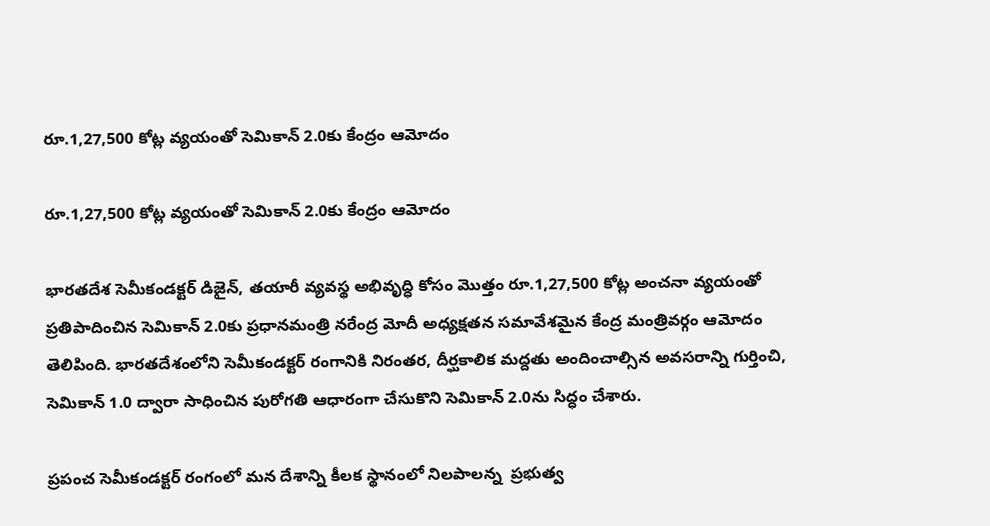రూ.1,27,500 కోట్ల వ్యయంతో సెమికాన్ 2.0కు కేంద్రం ఆమోదం

రూ.1,27,500 కోట్ల వ్యయంతో సెమికాన్ 2.0కు కేంద్రం ఆమోదం

భారతదేశ సెమీకండక్టర్ డిజైన్, తయారీ వ్యవస్థ అభివృద్ధి కోసం మొత్తం రూ.1,27,500 కోట్ల అంచనా వ్యయంతో ప్రతిపాదించిన సెమికాన్ 2.0కు ప్రధానమంత్రి నరేంద్ర మోదీ అధ్యక్షతన సమావేశమైన కేంద్ర మంత్రివర్గం ఆమోదం తెలిపింది. భారతదేశంలోని సెమీకండక్టర్ రంగానికి నిరంతర, దీర్ఘకాలిక మద్దతు అందించాల్సిన అవసరాన్ని గుర్తించి, సెమికాన్ 1.0 ద్వారా సాధించిన పురోగతి ఆధారంగా చేసుకొని సెమికాన్ 2.0ను సిద్ధం చేశారు.

ప్రపంచ సెమీకండక్టర్ రంగంలో మన దేశాన్ని కీలక స్థానంలో నిలపాలన్న  ప్రభుత్వ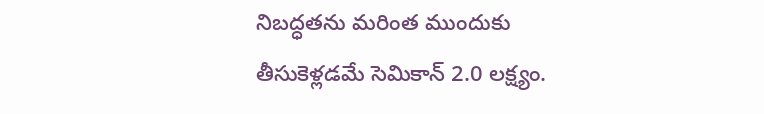నిబద్ధతను మరింత ముందుకు తీసుకెళ్లడమే సెమికాన్ 2.0 లక్ష్యం.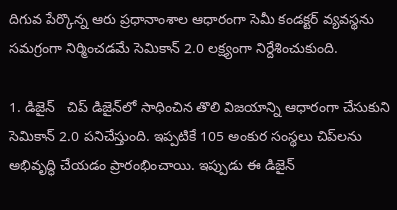దిగువ పేర్కొన్న ఆరు ప్రధానాంశాల ఆధారంగా సెమీ కండక్టర్ వ్యవస్థను సమగ్రంగా నిర్మించడమే సెమికాన్ 2.0 లక్ష్యంగా నిర్దేశించుకుంది.

1. డిజైన్   చిప్ డిజైన్‌లో సాధించిన తొలి విజయాన్ని ఆధారంగా చేసుకుని సెమికాన్ 2.0 పనిచేస్తుంది. ఇప్పటికే 105 అంకుర సంస్థలు చిప్‌లను అభివృద్ధి చేయడం ప్రారంభించాయి. ఇప్పుడు ఈ డిజైన్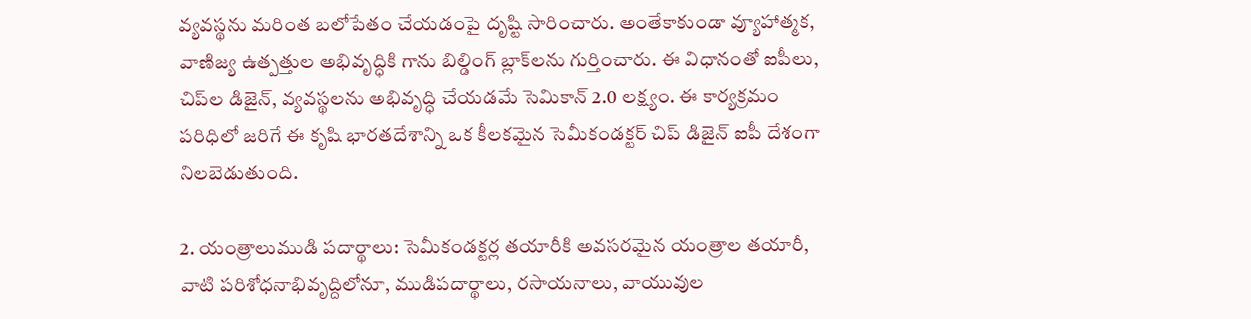వ్యవస్థను మరింత బలోపేతం చేయడంపై దృష్టి సారించారు. అంతేకాకుండా వ్యూహాత్మక, వాణిజ్య ఉత్పత్తుల అభివృద్ధికి గాను బిల్డింగ్ బ్లాక్‌లను గుర్తించారు. ఈ విధానంతో ఐపీలు, చిప్‌ల డిజైన్‌, వ్యవస్థలను అభివృద్ధి చేయడమే సెమికాన్ 2.0 లక్ష్యం. ఈ కార్యక్రమం పరిధిలో జరిగే ఈ కృషి భారతదేశాన్ని ఒక కీలకమైన సెమీకండక్టర్ చిప్ డిజైన్ ఐపీ దేశంగా నిలబెడుతుంది.

2. యంత్రాలుముడి పదార్థాలు: సెమీకండక్టర్ల తయారీకి అవసరమైన యంత్రాల తయారీ, వాటి పరిశోధనాభివృద్దిలోనూ, ముడిపదార్థాలు, రసాయనాలు, వాయువుల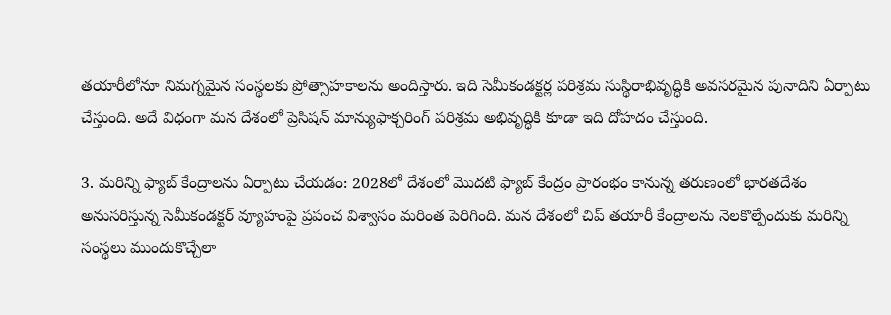తయారీలోనూ నిమగ్నమైన సంస్థలకు ప్రోత్సాహకాలను అందిస్తారు. ఇది సెమీకండక్టర్ల పరిశ్రమ సుస్థిరాభివృద్ధికి అవసరమైన పునాదిని ఏర్పాటు చేస్తుంది. అదే విధంగా మన దేశంలో ప్రెసిషన్ మాన్యుఫాక్చరింగ్ పరిశ్రమ అభివృద్ధికి కూడా ఇది దోహదం చేస్తుంది.

3. మరిన్ని ఫ్యాబ్ కేంద్రాలను ఏర్పాటు చేయడం: 2028లో దేశంలో మొదటి ఫ్యాబ్ కేంద్రం ప్రారంభం కానున్న తరుణంలో భారతదేశం అనుసరిస్తున్న సెమీకండక్టర్ వ్యూహంపై ప్రపంచ విశ్వాసం మరింత పెరిగింది. మన దేశంలో చిప్ తయారీ కేంద్రాలను నెలకొల్పేందుకు మరిన్ని సంస్థలు ముందుకొచ్చేలా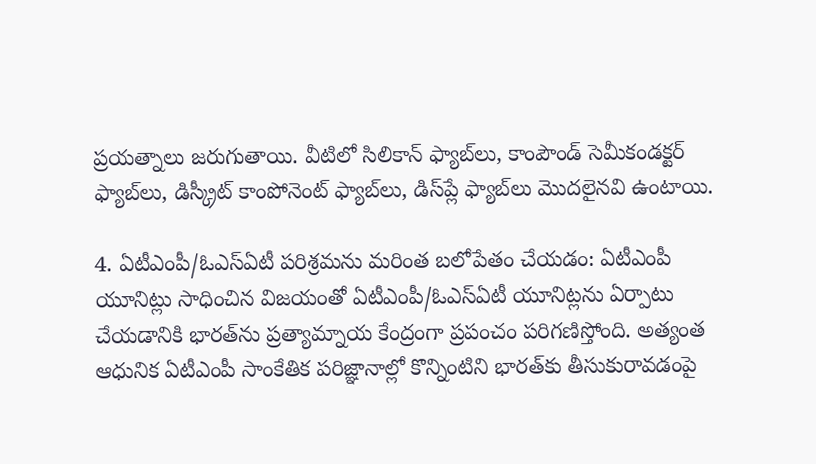ప్రయత్నాలు జరుగుతాయి. వీటిలో సిలికాన్ ఫ్యాబ్‌లు, కాంపౌండ్ సెమీకండక్టర్ ఫ్యాబ్‌లు, డిస్క్రీట్ కాంపోనెంట్ ఫ్యాబ్‌లు, డిస్‌ప్లే ఫ్యాబ్‌లు మొదలైనవి ఉంటాయి.

4. ఏటీఎంపీ/ఓఎస్ఏటీ పరిశ్రమను మరింత బలోపేతం చేయడం: ఏటీఎంపీ యూనిట్లు సాధించిన విజయంతో ఏటీఎంపీ/ఓఎస్ఏటీ యూనిట్లను ఏర్పాటు చేయడానికి భారత్‌ను ప్రత్యామ్నాయ కేంద్రంగా ప్రపంచం పరిగణిస్తోంది. అత్యంత ఆధునిక ఏటీఎంపీ సాంకేతిక పరిజ్ఞానాల్లో కొన్నింటిని భారత్‌కు తీసుకురావడంపై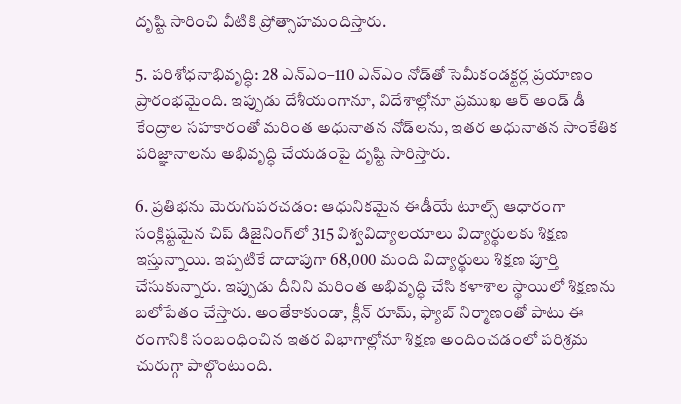దృష్టి సారించి వీటికి ప్రోత్సాహమందిస్తారు.

5. పరిశోధనాభివృద్ధి: 28 ఎన్ఎం–110 ఎన్ఎం నోడ్‌తో సెమీకండక్టర్ల ప్రయాణం ప్రారంభమైంది. ఇప్పుడు దేశీయంగానూ, విదేశాల్లోనూ ప్రముఖ ఆర్ అండ్ డీ కేంద్రాల సహకారంతో మరింత అధునాతన నోడ్‌లను, ఇతర అధునాతన సాంకేతిక పరిజ్ఞానాలను అభివృద్ధి చేయడంపై దృష్టి సారిస్తారు.

6. ప్రతిభను మెరుగుపరచడం: ఆధునికమైన ఈడీయే టూల్స్ ఆధారంగా సంక్లిష్టమైన చిప్ డిజైనింగ్‌లో 315 విశ్వవిద్యాలయాలు విద్యార్థులకు శిక్షణ ఇస్తున్నాయి. ఇప్పటికే దాదాపుగా 68,000 మంది విద్యార్థులు శిక్షణ పూర్తి చేసుకున్నారు. ఇప్పుడు దీనిని మరింత అభివృద్ధి చేసి కళాశాల స్థాయిలో శిక్షణను బలోపేతం చేస్తారు. అంతేకాకుండా, క్లీన్ రూమ్, ఫ్యాబ్ నిర్మాణంతో పాటు ఈ రంగానికి సంబంధించిన ఇతర విభాగాల్లోనూ శిక్షణ అందించడంలో పరిశ్రమ చురుగ్గా పాల్గొంటుంది.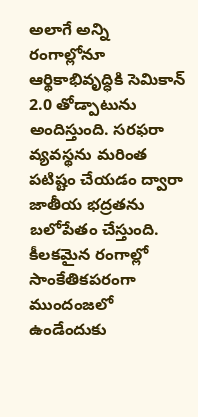అలాగే అన్ని రంగాల్లోనూ ఆర్థికాభివృద్ధికి సెమికాన్ 2.0 తోడ్పాటును అందిస్తుంది. సరఫరా వ్యవస్థను మరింత పటిష్టం చేయడం ద్వారా జాతీయ భద్రతను బలోపేతం చేస్తుంది. కీలకమైన రంగాల్లో సాంకేతికపరంగా ముందంజలో ఉండేందుకు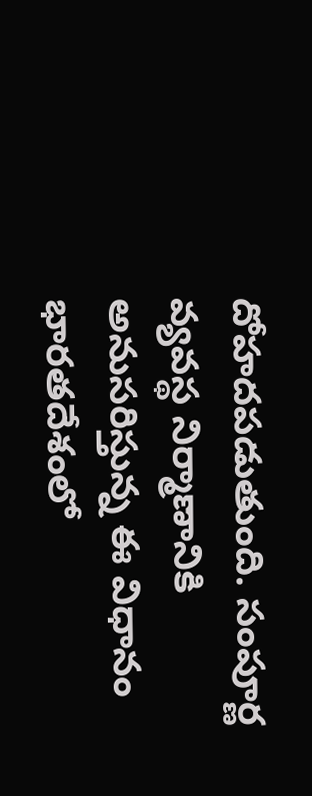దోహదపడుతుంది. సంపూర్ణ వ్యవస్థ నిర్మాణానికి అనుసరిస్తున్న ఈ విధానం భారతదేశంలో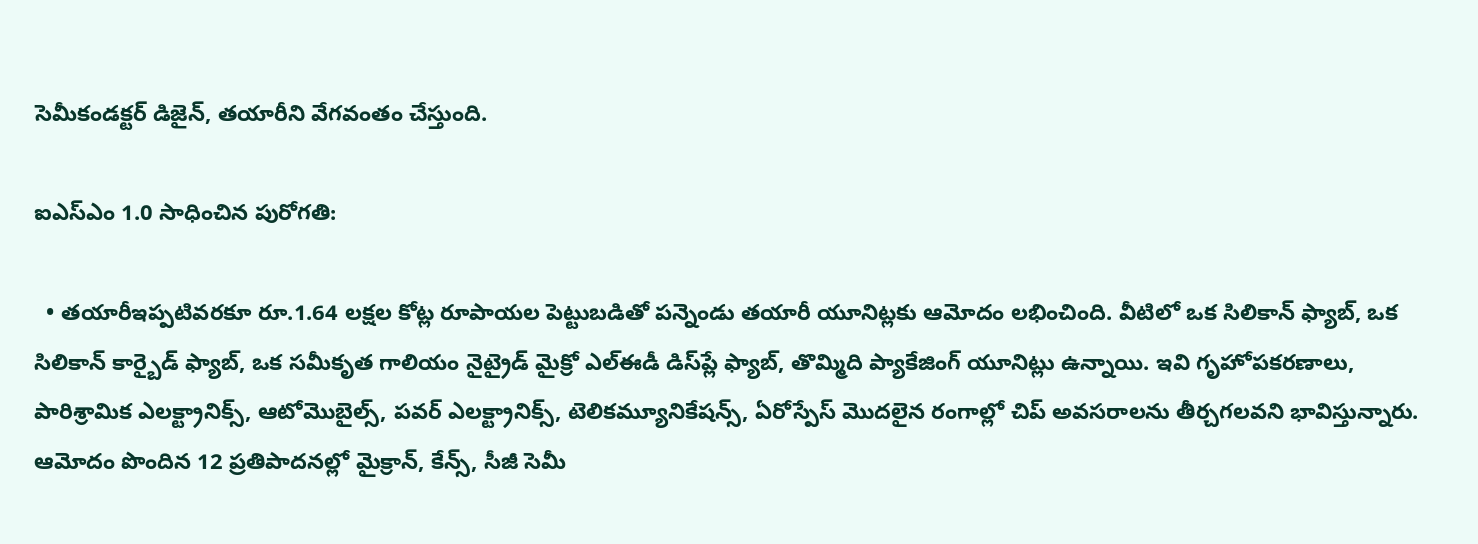సెమీకండక్టర్ డిజైన్, తయారీని వేగవంతం చేస్తుంది.

ఐఎస్ఎం 1.0 సాధించిన పురోగతి:

  • తయారీఇప్పటివరకూ రూ.1.64 లక్షల కోట్ల రూపాయల పెట్టుబడితో పన్నెండు తయారీ యూనిట్లకు ఆమోదం లభించింది. వీటిలో ఒక సిలికాన్ ఫ్యాబ్, ఒక సిలికాన్ కార్బైడ్ ఫ్యాబ్, ఒక సమీకృత గాలియం నైట్రైడ్ మైక్రో ఎల్ఈడీ డిస్‌ప్లే ఫ్యాబ్, తొమ్మిది ప్యాకేజింగ్ యూనిట్లు ఉన్నాయి. ఇవి గృహోపకరణాలు, పారిశ్రామిక ఎలక్ట్రానిక్స్, ఆటోమొబైల్స్, పవర్ ఎలక్ట్రానిక్స్, టెలికమ్యూనికేషన్స్, ఏరోస్పేస్ మొదలైన రంగాల్లో చిప్ అవసరాలను తీర్చగలవని భావిస్తున్నారు. ఆమోదం పొందిన 12 ప్రతిపాదనల్లో మైక్రాన్, కేన్స్, సీజీ సెమీ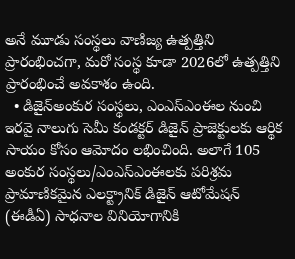అనే మూడు సంస్థలు వాణిజ్య ఉత్పత్తిని ప్రారంభించగా, మరో సంస్థ కూడా 2026లో ఉత్పత్తిని  ప్రారంభించే అవకాశం ఉంది.
  • డిజైన్అంకుర సంస్థలు, ఎంఎస్ఎంఈల నుంచి ఇరవై నాలుగు సెమీ కండక్టర్ డిజైన్ ప్రాజెక్టులకు ఆర్థిక సాయం కోసం ఆమోదం లభించింది. అలాగే 105 అంకుర సంస్థలు/ఎంఎస్ఎంఈలకు పరిశ్రమ ప్రామాణికమైన ఎలక్ట్రానిక్ డిజైన్ ఆటోమేషన్ (ఈడీఏ) సాధనాల వినియోగానికి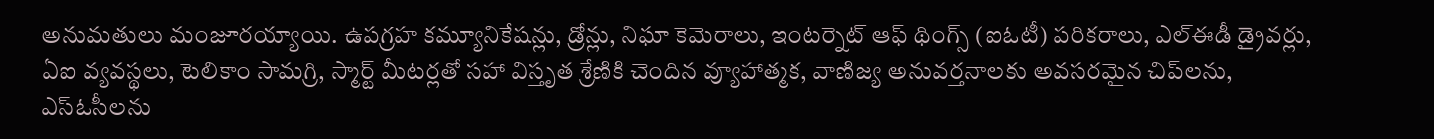అనుమతులు మంజూరయ్యాయి. ఉపగ్రహ కమ్యూనికేషన్లు, డ్రోన్లు, నిఘా కెమెరాలు, ఇంటర్నెట్ ఆఫ్ థింగ్స్ (ఐఓటీ) పరికరాలు, ఎల్ఈడీ డ్రైవర్లు, ఏఐ వ్యవస్థలు, టెలికాం సామగ్రి, స్మార్ట్ మీటర్లతో సహా విస్తృత శ్రేణికి చెందిన వ్యూహాత్మక, వాణిజ్య అనువర్తనాలకు అవసరమైన చిప్‌లను, ఎస్ఓసీలను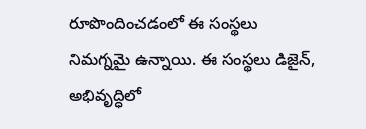రూపొందించడంలో ఈ సంస్థలు నిమగ్నమై ఉన్నాయి. ఈ సంస్థలు డిజైన్, అభివృద్ధిలో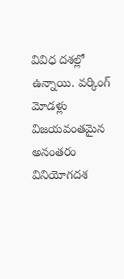వివిధ దశల్లో ఉన్నాయి. వర్కింగ్ మోడళ్లు విజయవంతమైన అనంతరం వినియోగదశ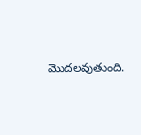మొదలవుతుంది.